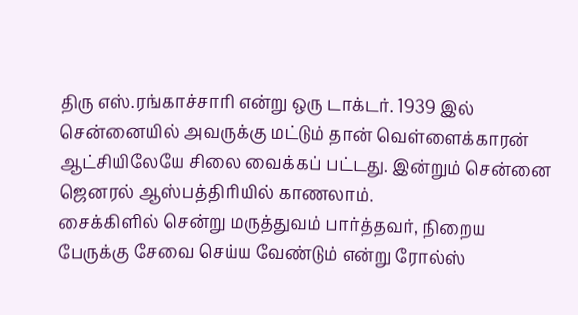திரு எஸ்.ரங்காச்சாரி என்று ஒரு டாக்டர். 1939 இல் சென்னையில் அவருக்கு மட்டும் தான் வெள்ளைக்காரன் ஆட்சியிலேயே சிலை வைக்கப் பட்டது. இன்றும் சென்னை ஜெனரல் ஆஸ்பத்திரியில் காணலாம்.
சைக்கிளில் சென்று மருத்துவம் பார்த்தவர், நிறைய பேருக்கு சேவை செய்ய வேண்டும் என்று ரோல்ஸ்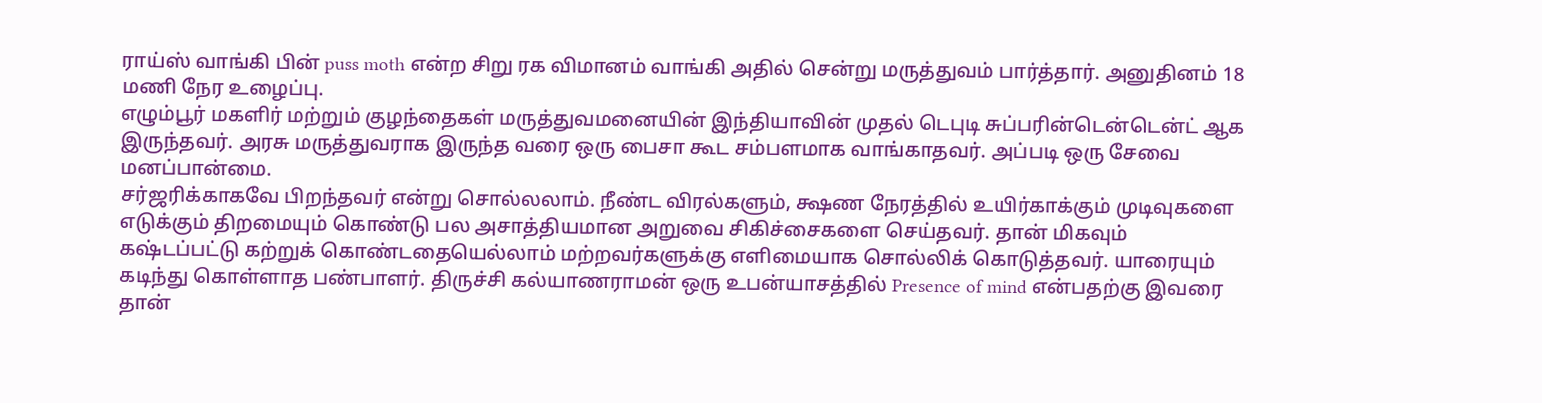ராய்ஸ் வாங்கி பின் puss moth என்ற சிறு ரக விமானம் வாங்கி அதில் சென்று மருத்துவம் பார்த்தார். அனுதினம் 18 மணி நேர உழைப்பு.
எழும்பூர் மகளிர் மற்றும் குழந்தைகள் மருத்துவமனையின் இந்தியாவின் முதல் டெபுடி சுப்பரின்டென்டென்ட் ஆக இருந்தவர். அரசு மருத்துவராக இருந்த வரை ஒரு பைசா கூட சம்பளமாக வாங்காதவர். அப்படி ஒரு சேவை மனப்பான்மை.
சர்ஜரிக்காகவே பிறந்தவர் என்று சொல்லலாம். நீண்ட விரல்களும், க்ஷண நேரத்தில் உயிர்காக்கும் முடிவுகளை எடுக்கும் திறமையும் கொண்டு பல அசாத்தியமான அறுவை சிகிச்சைகளை செய்தவர். தான் மிகவும் கஷ்டப்பட்டு கற்றுக் கொண்டதையெல்லாம் மற்றவர்களுக்கு எளிமையாக சொல்லிக் கொடுத்தவர். யாரையும் கடிந்து கொள்ளாத பண்பாளர். திருச்சி கல்யாணராமன் ஒரு உபன்யாசத்தில் Presence of mind என்பதற்கு இவரை தான்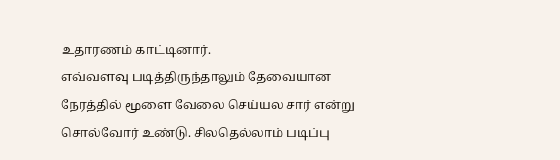உதாரணம் காட்டினார்.
எவ்வளவு படித்திருந்தாலும் தேவையான நேரத்தில் மூளை வேலை செய்யல சார் என்று சொல்வோர் உண்டு. சிலதெல்லாம் படிப்பு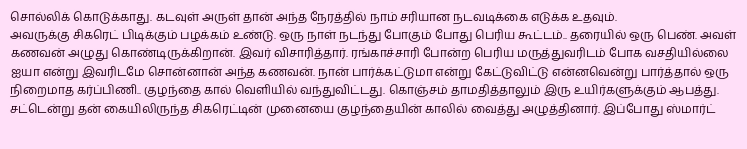சொல்லிக் கொடுக்காது. கடவுள் அருள் தான் அந்த நேரத்தில் நாம் சரியான நடவடிக்கை எடுக்க உதவும்.
அவருக்கு சிகரெட் பிடிக்கும் பழக்கம் உண்டு. ஒரு நாள் நடந்து போகும் போது பெரிய கூட்டம்.. தரையில் ஒரு பெண். அவள் கணவன் அழுது கொண்டிருக்கிறான். இவர் விசாரித்தார். ரங்காச்சாரி போன்ற பெரிய மருத்துவரிடம் போக வசதியில்லை ஐயா என்று இவரிடமே சொன்னான் அந்த கணவன். நான் பார்க்கட்டுமா என்று கேட்டுவிட்டு என்னவென்று பார்த்தால் ஒரு நிறைமாத கர்ப்பிணி.. குழந்தை கால் வெளியில் வந்துவிட்டது. கொஞ்சம் தாமதித்தாலும் இரு உயிர்களுக்கும் ஆபத்து.
சட்டென்று தன் கையிலிருந்த சிகரெட்டின் முனையை குழந்தையின் காலில் வைத்து அழுத்தினார். இப்போது ஸ்மார்ட்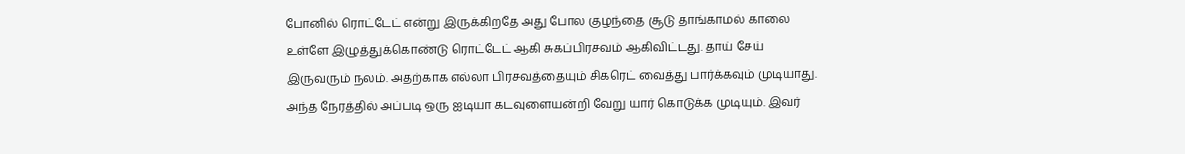போனில் ரொட்டேட் என்று இருக்கிறதே அது போல குழந்தை சூடு தாங்காமல் காலை உள்ளே இழுத்துக்கொண்டு ரொட்டேட் ஆகி சுகப்பிரசவம் ஆகிவிட்டது. தாய் சேய் இருவரும் நலம். அதற்காக எல்லா பிரசவத்தையும் சிகரெட் வைத்து பார்க்கவும் முடியாது. அந்த நேரத்தில் அப்படி ஒரு ஐடியா கடவுளையன்றி வேறு யார் கொடுக்க முடியும். இவர்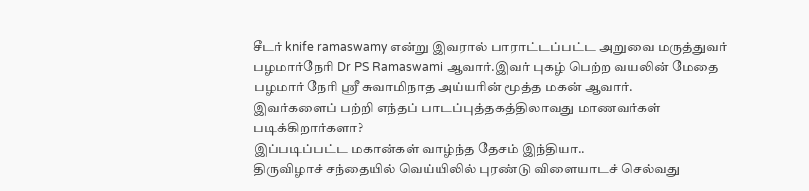சீடர் knife ramaswamy என்று இவரால் பாராட்டப்பட்ட அறுவை மருத்துவர் பழமார்நேரி Dr PS Ramaswami ஆவார்.இவர் புகழ் பெற்ற வயலின் மேதை பழமார் நேரி ஶ்ரீ சுவாமிநாத அய்யரின் மூத்த மகன் ஆவார்.
இவர்களைப் பற்றி எந்தப் பாடப்புத்தகத்திலாவது மாணவர்கள் படிக்கிறார்களா?
இப்படிப்பட்ட மகான்கள் வாழ்ந்த தேசம் இந்தியா..
திருவிழாச் சந்தையில் வெய்யிலில் புரண்டு விளையாடச் செல்வது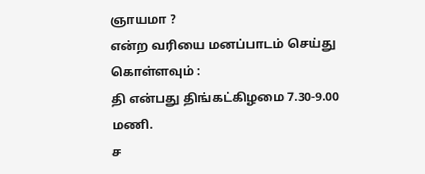ஞாயமா ?
என்ற வரியை மனப்பாடம் செய்து கொள்ளவும் :
தி என்பது திங்கட்கிழமை 7.30-9.00 மணி.
ச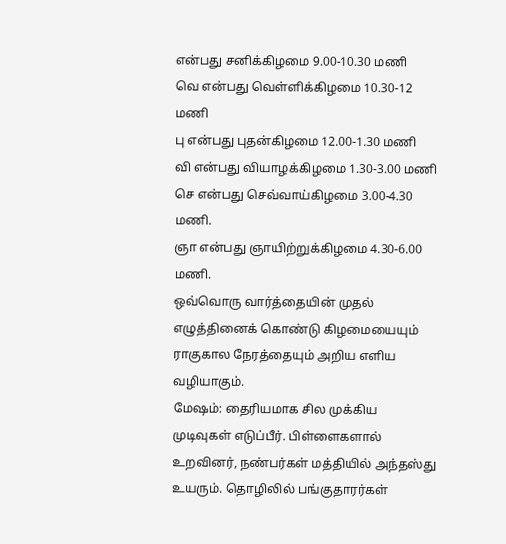என்பது சனிக்கிழமை 9.00-10.30 மணி
வெ என்பது வெள்ளிக்கிழமை 10.30-12 மணி
பு என்பது புதன்கிழமை 12.00-1.30 மணி
வி என்பது வியாழக்கிழமை 1.30-3.00 மணி
செ என்பது செவ்வாய்கிழமை 3.00-4.30 மணி.
ஞா என்பது ஞாயிற்றுக்கிழமை 4.30-6.00 மணி.
ஒவ்வொரு வார்த்தையின் முதல் எழுத்தினைக் கொண்டு கிழமையையும் ராகுகால நேரத்தையும் அறிய எளிய வழியாகும்.
மேஷம்: தைரியமாக சில முக்கிய முடிவுகள் எடுப்பீர். பிள்ளைகளால் உறவினர், நண்பர்கள் மத்தியில் அந்தஸ்து உயரும். தொழிலில் பங்குதாரர்கள்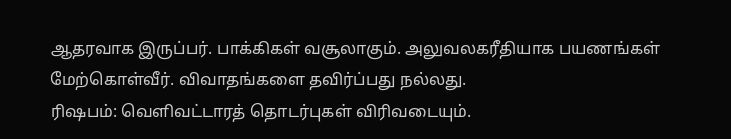ஆதரவாக இருப்பர். பாக்கிகள் வசூலாகும். அலுவலகரீதியாக பயணங்கள் மேற்கொள்வீர். விவாதங்களை தவிர்ப்பது நல்லது.
ரிஷபம்: வெளிவட்டாரத் தொடர்புகள் விரிவடையும்.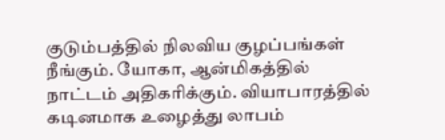குடும்பத்தில் நிலவிய குழப்பங்கள் நீங்கும். யோகா, ஆன்மிகத்தில் நாட்டம் அதிகரிக்கும். வியாபாரத்தில் கடினமாக உழைத்து லாபம்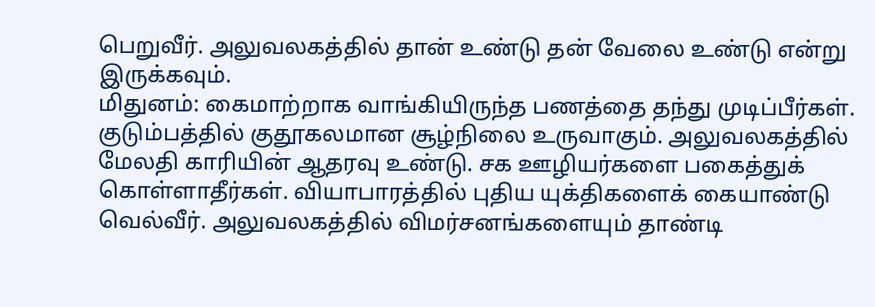பெறுவீர். அலுவலகத்தில் தான் உண்டு தன் வேலை உண்டு என்று இருக்கவும்.
மிதுனம்: கைமாற்றாக வாங்கியிருந்த பணத்தை தந்து முடிப்பீர்கள். குடும்பத்தில் குதூகலமான சூழ்நிலை உருவாகும். அலுவலகத்தில் மேலதி காரியின் ஆதரவு உண்டு. சக ஊழியர்களை பகைத்துக் கொள்ளாதீர்கள். வியாபாரத்தில் புதிய யுக்திகளைக் கையாண்டு வெல்வீர். அலுவலகத்தில் விமர்சனங்களையும் தாண்டி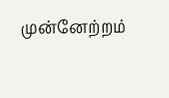முன்னேற்றம்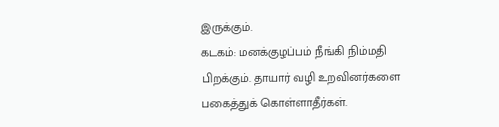இருக்கும்.
கடகம்: மனக்குழப்பம் நீங்கி நிம்மதி பிறக்கும். தாயார் வழி உறவினர்களை பகைத்துக் கொள்ளாதீர்கள்.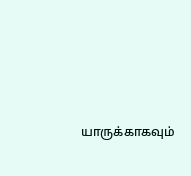யாருக்காகவும்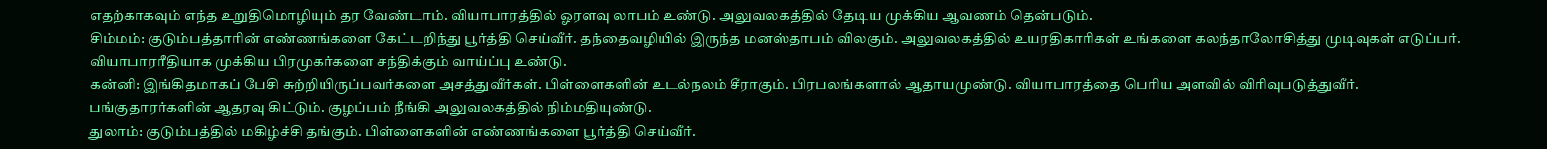எதற்காகவும் எந்த உறுதிமொழியும் தர வேண்டாம். வியாபாரத்தில் ஓரளவு லாபம் உண்டு. அலுவலகத்தில் தேடிய முக்கிய ஆவணம் தென்படும்.
சிம்மம்: குடும்பத்தாரின் எண்ணங்களை கேட்டறிந்து பூர்த்தி செய்வீர். தந்தைவழியில் இருந்த மனஸ்தாபம் விலகும். அலுவலகத்தில் உயரதிகாரிகள் உங்களை கலந்தாலோசித்து முடிவுகள் எடுப்பர். வியாபாரரீதியாக முக்கிய பிரமுகர்களை சந்திக்கும் வாய்ப்பு உண்டு.
கன்னி: இங்கிதமாகப் பேசி சுற்றியிருப்பவர்களை அசத்துவீர்கள். பிள்ளைகளின் உடல்நலம் சீராகும். பிரபலங்களால் ஆதாயமுண்டு. வியாபாரத்தை பெரிய அளவில் விரிவுபடுத்துவீர். பங்குதாரர்களின் ஆதரவு கிட்டும். குழப்பம் நீங்கி அலுவலகத்தில் நிம்மதியுண்டு.
துலாம்: குடும்பத்தில் மகிழ்ச்சி தங்கும். பிள்ளைகளின் எண்ணங்களை பூர்த்தி செய்வீர்.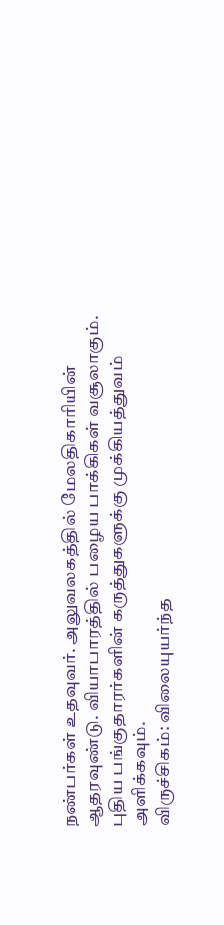நண்பர்கள் உதவுவர். அலுவலகத்தில் மேலதிகாரியின் ஆதரவுண்டு. வியாபாரத்தில் பழைய பாக்கிகள் வசூலாகும். புதிய பங்குதாரர்களின் கருத்துகளுக்கு முக்கியத்துவம் அளிக்கவும்.
விருச்சிகம்: விலையுயர்ந்த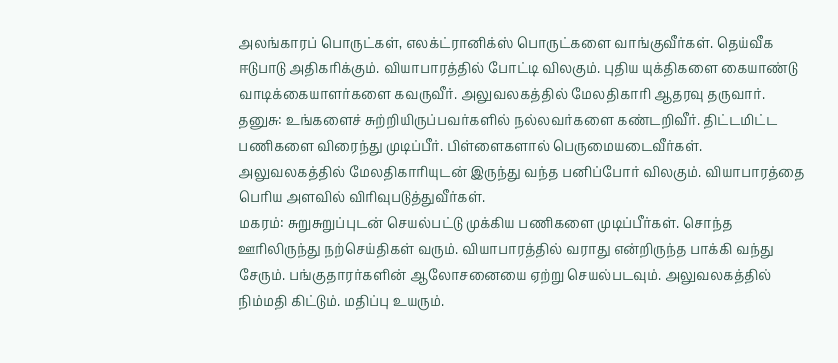அலங்காரப் பொருட்கள், எலக்ட்ரானிக்ஸ் பொருட்களை வாங்குவீர்கள். தெய்வீக ஈடுபாடு அதிகரிக்கும். வியாபாரத்தில் போட்டி விலகும். புதிய யுக்திகளை கையாண்டு வாடிக்கையாளர்களை கவருவீர். அலுவலகத்தில் மேலதிகாரி ஆதரவு தருவார்.
தனுசு: உங்களைச் சுற்றியிருப்பவர்களில் நல்லவர்களை கண்டறிவீர். திட்டமிட்ட பணிகளை விரைந்து முடிப்பீர். பிள்ளைகளால் பெருமையடைவீர்கள். அலுவலகத்தில் மேலதிகாரியுடன் இருந்து வந்த பனிப்போர் விலகும். வியாபாரத்தை பெரிய அளவில் விரிவுபடுத்துவீர்கள்.
மகரம்: சுறுசுறுப்புடன் செயல்பட்டு முக்கிய பணிகளை முடிப்பீர்கள். சொந்த ஊரிலிருந்து நற்செய்திகள் வரும். வியாபாரத்தில் வராது என்றிருந்த பாக்கி வந்து சேரும். பங்குதாரர்களின் ஆலோசனையை ஏற்று செயல்படவும். அலுவலகத்தில் நிம்மதி கிட்டும். மதிப்பு உயரும்.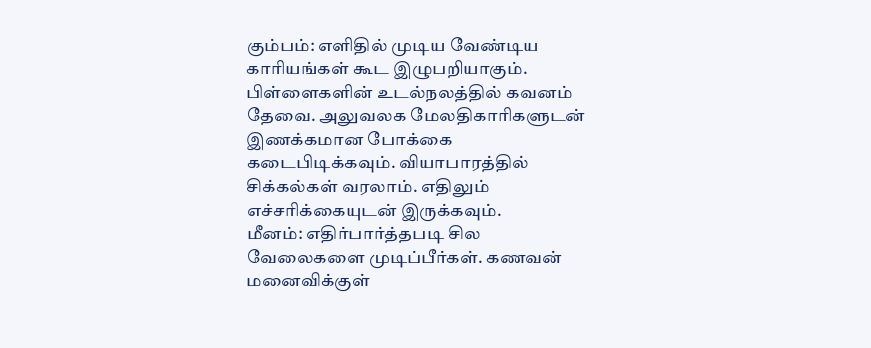கும்பம்: எளிதில் முடிய வேண்டிய காரியங்கள் கூட இழுபறியாகும். பிள்ளைகளின் உடல்நலத்தில் கவனம் தேவை. அலுவலக மேலதிகாரிகளுடன் இணக்கமான போக்கை கடைபிடிக்கவும். வியாபாரத்தில் சிக்கல்கள் வரலாம். எதிலும் எச்சரிக்கையுடன் இருக்கவும்.
மீனம்: எதிர்பார்த்தபடி சில வேலைகளை முடிப்பீர்கள். கணவன் மனைவிக்குள்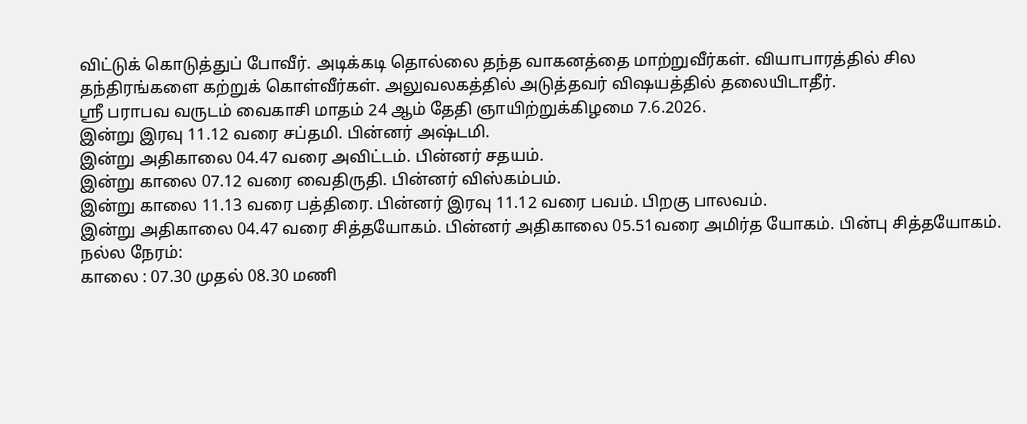விட்டுக் கொடுத்துப் போவீர். அடிக்கடி தொல்லை தந்த வாகனத்தை மாற்றுவீர்கள். வியாபாரத்தில் சில தந்திரங்களை கற்றுக் கொள்வீர்கள். அலுவலகத்தில் அடுத்தவர் விஷயத்தில் தலையிடாதீர்.
ஸ்ரீ பராபவ வருடம் வைகாசி மாதம் 24 ஆம் தேதி ஞாயிற்றுக்கிழமை 7.6.2026.
இன்று இரவு 11.12 வரை சப்தமி. பின்னர் அஷ்டமி.
இன்று அதிகாலை 04.47 வரை அவிட்டம். பின்னர் சதயம்.
இன்று காலை 07.12 வரை வைதிருதி. பின்னர் விஸ்கம்பம்.
இன்று காலை 11.13 வரை பத்திரை. பின்னர் இரவு 11.12 வரை பவம். பிறகு பாலவம்.
இன்று அதிகாலை 04.47 வரை சித்தயோகம். பின்னர் அதிகாலை 05.51வரை அமிர்த யோகம். பின்பு சித்தயோகம்.
நல்ல நேரம்:
காலை : 07.30 முதல் 08.30 மணி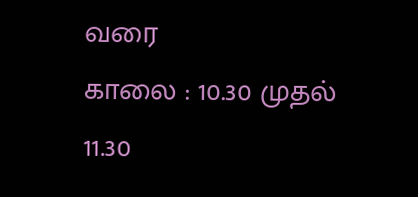வரை
காலை : 10.30 முதல் 11.30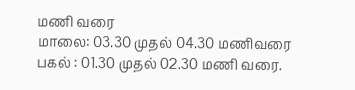மணி வரை
மாலை: 03.30 முதல் 04.30 மணிவரை
பகல் : 01.30 முதல் 02.30 மணி வரை.